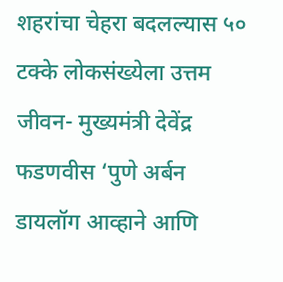शहरांचा चेहरा बदलल्यास ५० टक्के लोकसंख्येला उत्तम जीवन- मुख्यमंत्री देवेंद्र फडणवीस ‘पुणे अर्बन डायलॉग आव्हाने आणि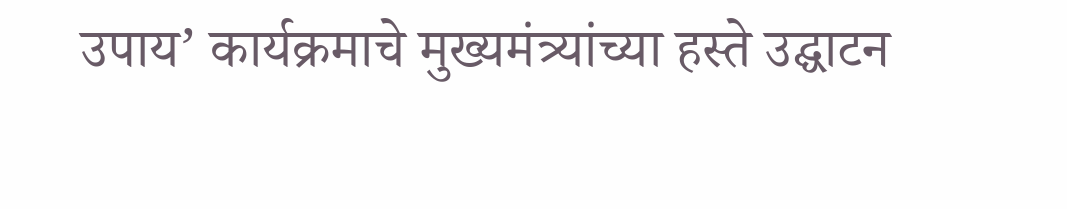उपाय’ कार्यक्रमाचे मुख्यमंत्र्यांच्या हस्ते उद्घाटन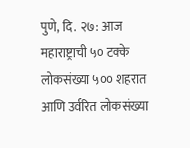पुणे, दि. २७: आज महाराष्ट्राची ५० टक्के लोकसंख्या ५०० शहरात आणि उर्वरित लोकसंख्या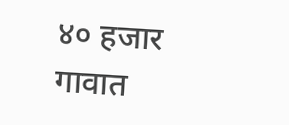४० हजार गावात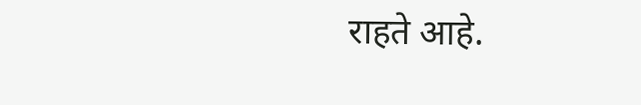राहते आहे.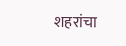शहरांचा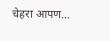चेहरा आपण…